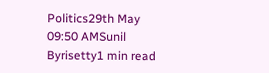Politics29th May 09:50 AMSunil Byrisetty1 min read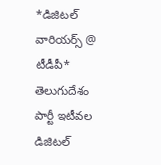*డిజిటల్ వారియర్స్ @ టీడీపీ*
తెలుగుదేశం పార్టీ ఇటీవల డిజిటల్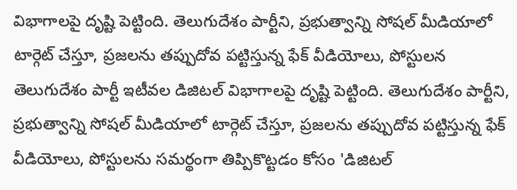విభాగాలపై దృష్టి పెట్టింది. తెలుగుదేశం పార్టీని, ప్రభుత్వాన్ని సోషల్ మీడియాలో టార్గెట్ చేస్తూ, ప్రజలను తప్పుదోవ పట్టిస్తున్న ఫేక్ వీడియోలు, పోస్టులన
తెలుగుదేశం పార్టీ ఇటీవల డిజిటల్ విభాగాలపై దృష్టి పెట్టింది. తెలుగుదేశం పార్టీని, ప్రభుత్వాన్ని సోషల్ మీడియాలో టార్గెట్ చేస్తూ, ప్రజలను తప్పుదోవ పట్టిస్తున్న ఫేక్ వీడియోలు, పోస్టులను సమర్థంగా తిప్పికొట్టడం కోసం 'డిజిటల్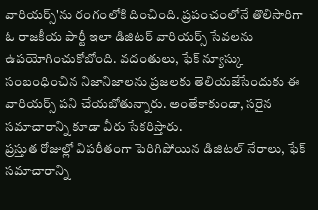వారియర్స్'ను రంగంలోకి దించింది. ప్రపంచంలోనే తొలిసారిగా ఓ రాజకీయ పార్టీ ఇలా డిజిటర్ వారియర్స్ సేవలను ఉపయోగించుకోబోంది. వదంతులు, ఫేక్ న్యూస్కు సంబంధించిన నిజానిజాలను ప్రజలకు తెలియజేసేందుకు ఈ వారియర్స్ పని చేయబోతున్నారు. అంతేకాకుండా, సరైన సమాచారాన్ని కూడా వీరు సేకరిస్తారు.
ప్రస్తుత రోజుల్లో విపరీతంగా పెరిగిపోయిన డిజిటల్ నేరాలు, ఫేక్ సమాచారాన్ని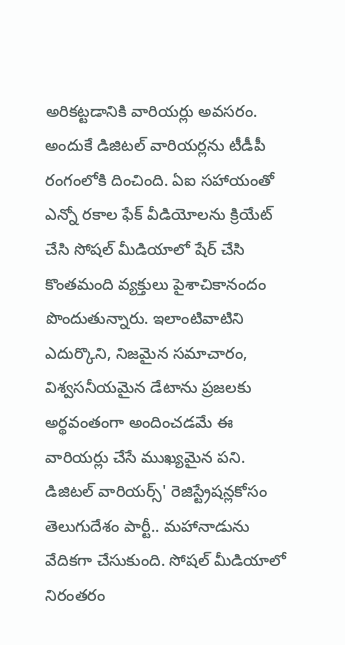అరికట్టడానికి వారియర్లు అవసరం. అందుకే డిజిటల్ వారియర్లను టీడీపీ రంగంలోకి దించింది. ఏఐ సహాయంతో ఎన్నో రకాల ఫేక్ వీడియోలను క్రియేట్ చేసి సోషల్ మీడియాలో షేర్ చేసి కొంతమంది వ్యక్తులు పైశాచికానందం పొందుతున్నారు. ఇలాంటివాటిని ఎదుర్కొని, నిజమైన సమాచారం, విశ్వసనీయమైన డేటాను ప్రజలకు అర్థవంతంగా అందించడమే ఈ వారియర్లు చేసే ముఖ్యమైన పని.
డిజిటల్ వారియర్స్' రెజిస్ట్రేషన్లకోసం తెలుగుదేశం పార్టీ.. మహానాడును వేదికగా చేసుకుంది. సోషల్ మీడియాలో నిరంతరం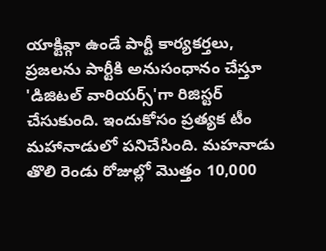యాక్టివ్గా ఉండే పార్టీ కార్యకర్తలు, ప్రజలను పార్టీకి అనుసంధానం చేస్తూ 'డిజిటల్ వారియర్స్'గా రిజిస్టర్ చేసుకుంది. ఇందుకోసం ప్రత్యక టీం మహానాడులో పనిచేసింది. మహనాడు తొలి రెండు రోజుల్లో మొత్తం 10,000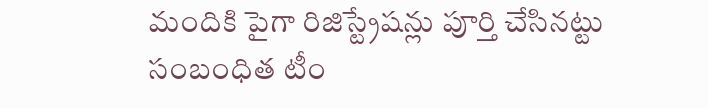మందికి పైగా రిజిస్ట్రేషన్లు పూర్తి చేసినట్టు సంబంధిత టీం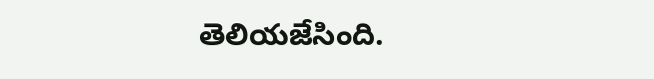తెలియజేసింది.